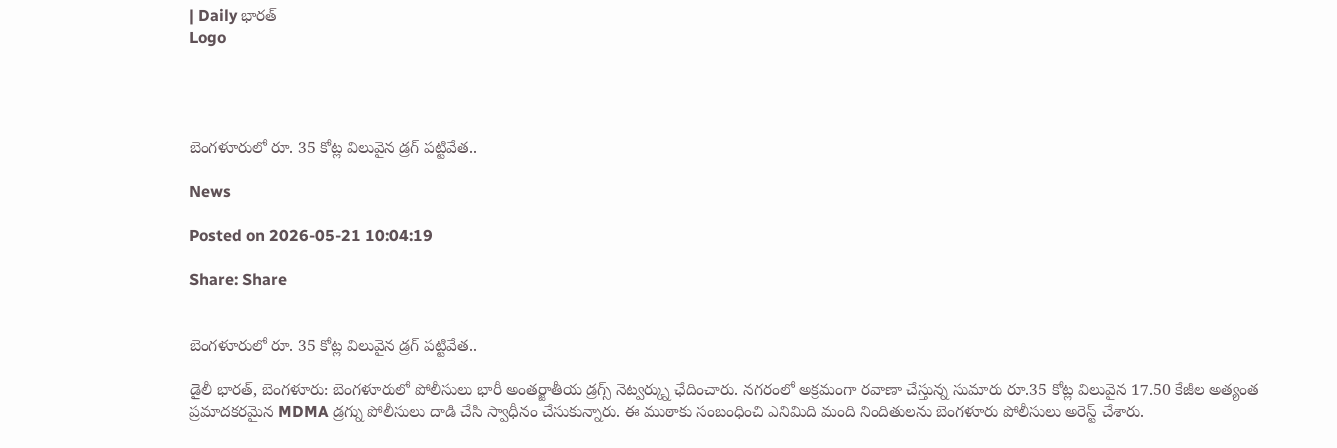| Daily భారత్
Logo




బెంగళూరులో రూ. 35 కోట్ల విలువైన డ్రగ్ పట్టివేత..

News

Posted on 2026-05-21 10:04:19

Share: Share


బెంగళూరులో రూ. 35 కోట్ల విలువైన డ్రగ్ పట్టివేత..

డైలీ భారత్, బెంగళూరు: బెంగళూరులో పోలీసులు భారీ అంతర్జాతీయ డ్రగ్స్ నెట్వర్క్ను ఛేదించారు. నగరంలో అక్రమంగా రవాణా చేస్తున్న సుమారు రూ.35 కోట్ల విలువైన 17.50 కేజీల అత్యంత ప్రమాదకరమైన MDMA డ్రగ్ను పోలీసులు దాడి చేసి స్వాధీనం చేసుకున్నారు. ఈ ముఠాకు సంబంధించి ఎనిమిది మంది నిందితులను బెంగళూరు పోలీసులు అరెస్ట్ చేశారు.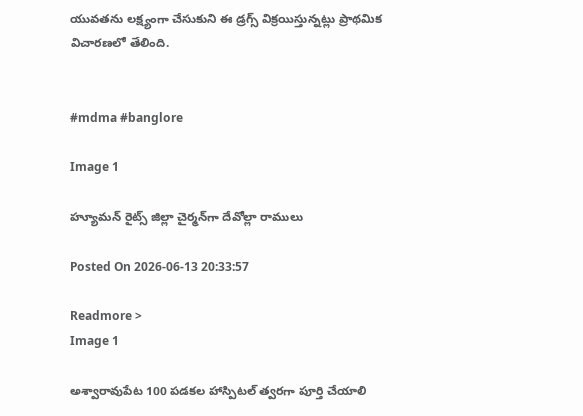యువతను లక్ష్యంగా చేసుకుని ఈ డ్రగ్స్ విక్రయిస్తున్నట్లు ప్రాథమిక విచారణలో తేలింది.


#mdma #banglore

Image 1

హ్యూమన్‌ రైట్స్‌ జిల్లా చైర్మన్‌గా దేవోల్లా రాములు

Posted On 2026-06-13 20:33:57

Readmore >
Image 1

అశ్వారావుపేట 100 పడకల హాస్పిటల్ త్వరగా పూర్తి చేయాలి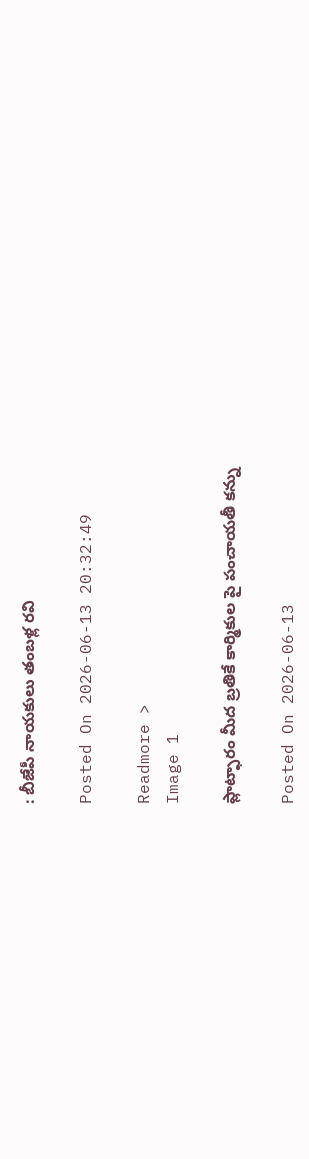: బీజేపీ నాయకులు తంబళ్ల రవి

Posted On 2026-06-13 20:32:49

Readmore >
Image 1

ప్లాట్ఫారం మీద బ్రతికే కార్మికుల పై పంచాయతీ కన్ను

Posted On 2026-06-13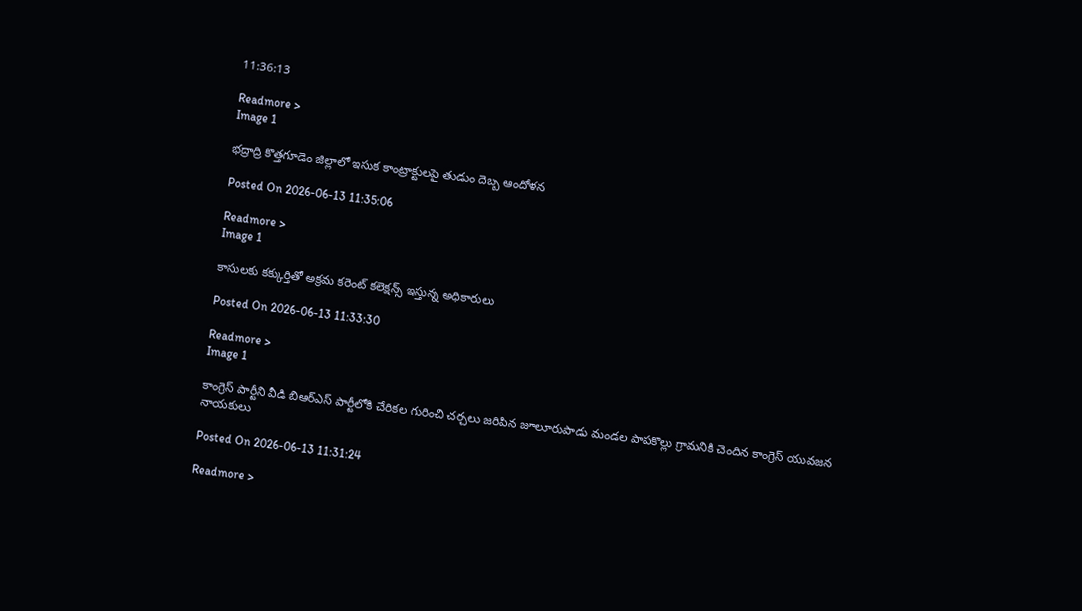11:36:13

Readmore >
Image 1

భద్రాద్రి కొత్తగూడెం జిల్లాలో ఇసుక కాంట్రాక్టులపై తుడుం దెబ్బ ఆందోళన

Posted On 2026-06-13 11:35:06

Readmore >
Image 1

కాసులకు కక్కుర్తితో అక్రమ కరెంట్ కలెక్షన్స్ ఇస్తున్న అధికారులు

Posted On 2026-06-13 11:33:30

Readmore >
Image 1

కాంగ్రెస్ పార్టీని వీడి బిఆర్ఎస్ పార్టీలోకి చేరికల గురించి చర్చలు జరిపిన జూలూరుపాడు మండల పాపకొల్లు గ్రామనికి చెందిన కాంగ్రెస్ యువజన నాయకులు

Posted On 2026-06-13 11:31:24

Readmore >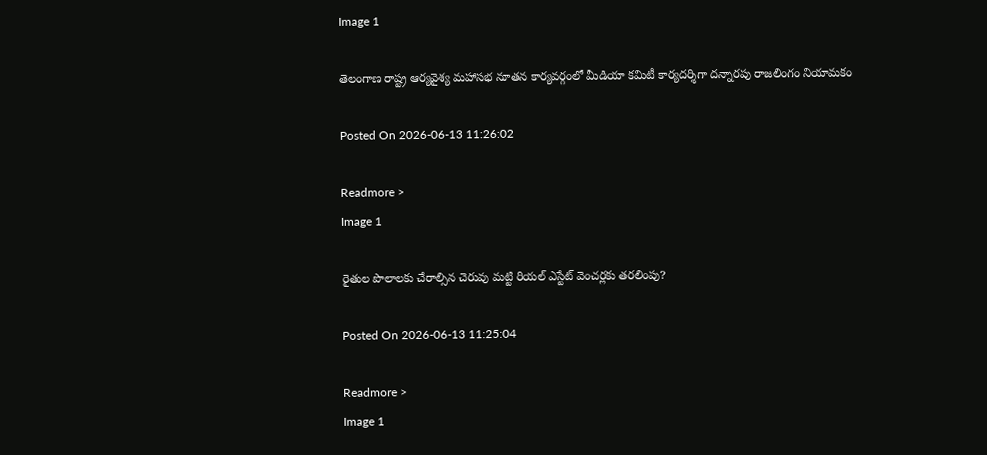Image 1

తెలంగాణ రాష్ట్ర ఆర్యవైశ్య మహాసభ నూతన కార్యవర్గంలో మీడియా కమిటీ కార్యదర్శిగా దన్నారపు రాజలింగం నియామకం

Posted On 2026-06-13 11:26:02

Readmore >
Image 1

రైతుల పొలాలకు చేరాల్సిన చెరువు మట్టి రియల్ ఎస్టేట్ వెంచర్లకు తరలింపు?

Posted On 2026-06-13 11:25:04

Readmore >
Image 1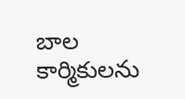బాల కార్మికులను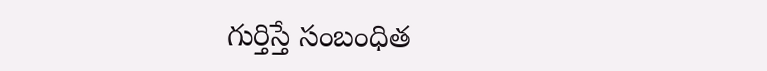గుర్తిస్తే సంబంధిత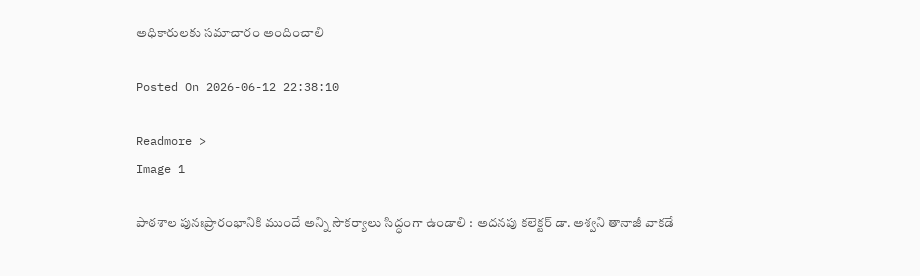అధికారులకు సమాచారం అందించాలి

Posted On 2026-06-12 22:38:10

Readmore >
Image 1

పాఠశాల పునఃప్రారంభానికి ముందే అన్ని సౌకర్యాలు సిద్ధంగా ఉండాలి : అదనపు కలెక్టర్ డా. అశ్వని తానాజీ వాకడే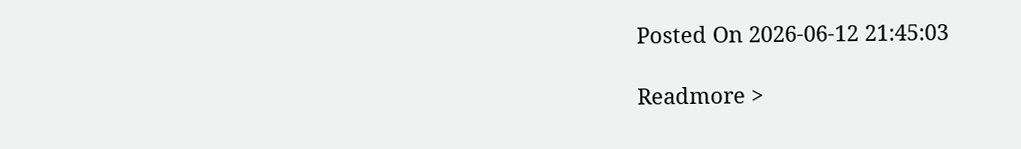Posted On 2026-06-12 21:45:03

Readmore >